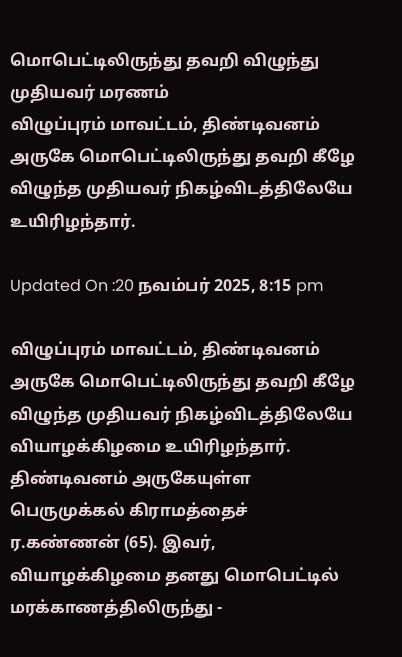மொபெட்டிலிருந்து தவறி விழுந்து முதியவர் மரணம்
விழுப்புரம் மாவட்டம், திண்டிவனம் அருகே மொபெட்டிலிருந்து தவறி கீழே விழுந்த முதியவர் நிகழ்விடத்திலேயே உயிரிழந்தார்.

Updated On :20 நவம்பர் 2025, 8:15 pm

விழுப்புரம் மாவட்டம், திண்டிவனம் அருகே மொபெட்டிலிருந்து தவறி கீழே விழுந்த முதியவர் நிகழ்விடத்திலேயே வியாழக்கிழமை உயிரிழந்தார்.
திண்டிவனம் அருகேயுள்ள பெருமுக்கல் கிராமத்தைச் ர.கண்ணன் (65). இவர், வியாழக்கிழமை தனது மொபெட்டில் மரக்காணத்திலிருந்து -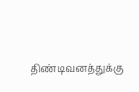திண்டிவனத்துக்கு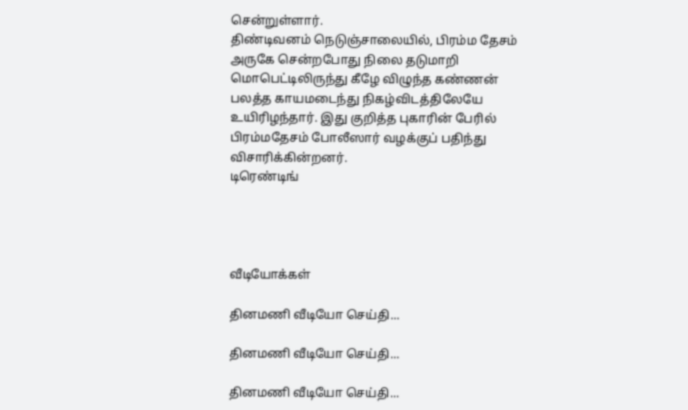சென்றுள்ளார்.
திண்டிவனம் நெடுஞ்சாலையில், பிரம்ம தேசம் அருகே சென்றபோது நிலை தடுமாறி மொபெட்டிலிருந்து கீழே விழுந்த கண்ணன் பலத்த காயமடைந்து நிகழ்விடத்திலேயே உயிரிழந்தார். இது குறித்த புகாரின் பேரில் பிரம்மதேசம் போலீஸார் வழக்குப் பதிந்து விசாரிக்கின்றனர்.
டிரெண்டிங்




வீடியோக்கள்

தினமணி வீடியோ செய்தி...

தினமணி வீடியோ செய்தி...

தினமணி வீடியோ செய்தி...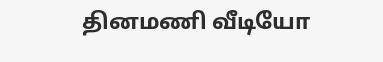தினமணி வீடியோ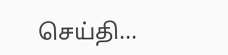செய்தி...